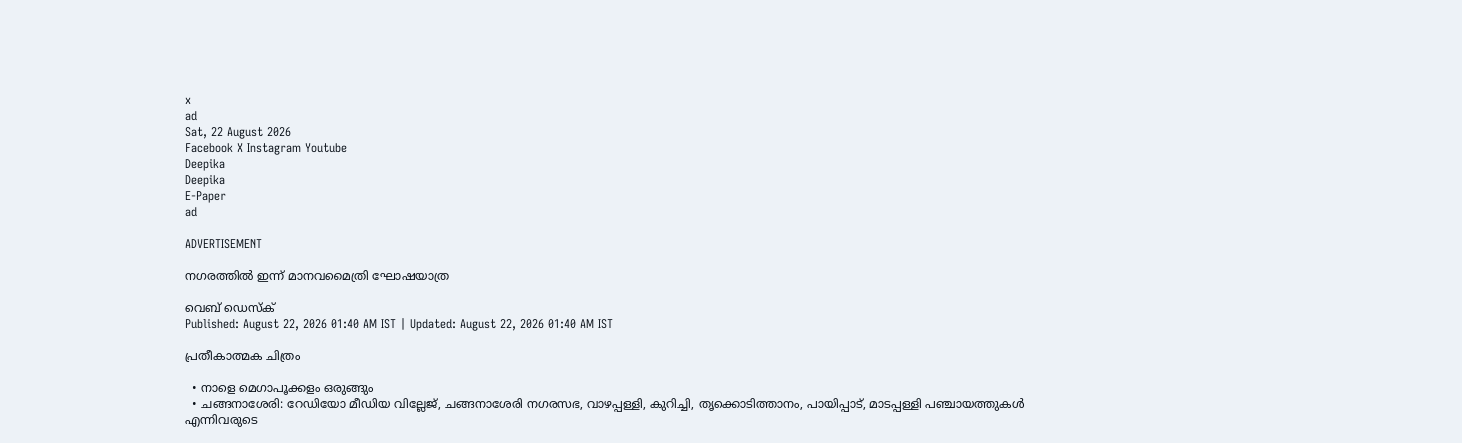x
ad
Sat, 22 August 2026
Facebook X Instagram Youtube
Deepika
Deepika
E-Paper
ad

ADVERTISEMENT

നഗരത്തില്‍ ഇന്ന് മാനവമൈത്രി ഘോഷയാത്ര

വെബ് ഡെസ്ക്
Published: August 22, 2026 01:40 AM IST | Updated: August 22, 2026 01:40 AM IST

പ്രതീകാത്മക ചിത്രം

  • നാളെ മെഗാപൂക്കളം ഒരുങ്ങും
  • ചങ്ങനാശേരി: റേഡിയോ മീഡിയ വില്ലേജ്, ചങ്ങനാശേരി നഗരസഭ, വാഴപ്പള്ളി, കുറിച്ചി, തൃക്കൊടിത്താനം, പായിപ്പാട്, മാടപ്പള്ളി പഞ്ചായത്തുകള്‍ എന്നിവരുടെ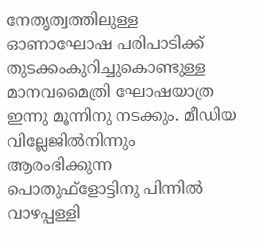നേതൃത്വത്തിലുള്ള ഓണാഘോഷ പരിപാടിക്ക് തുടക്കംകുറിച്ചുകൊണ്ടുള്ള മാനവമൈത്രി ഘോഷയാത്ര ഇന്നു മൂന്നിനു നടക്കും. മീഡിയ വില്ലേജില്‍നിന്നും ആരംഭിക്കുന്ന പൊതുഫ്ളോട്ടിനു പിന്നില്‍ വാഴപ്പള്ളി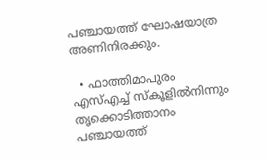പഞ്ചായത്ത് ഘോഷയാത്ര അണിനിരക്കും.

  • ഫാത്തിമാപുരം എസ്എച്ച് സ്‌കൂളില്‍നിന്നും തൃക്കൊടിത്താനം പഞ്ചായത്ത്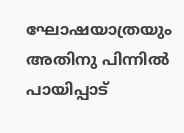ഘോഷയാത്രയും അതിനു പിന്നില്‍ പായിപ്പാട്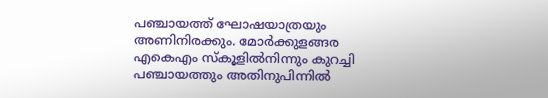പഞ്ചായത്ത് ഘോഷയാത്രയും അണിനിരക്കും. മോര്‍ക്കുളങ്ങര എകെഎം സ്‌കൂളില്‍നിന്നും കുറച്ചി പഞ്ചായത്തും അതിനുപിന്നില്‍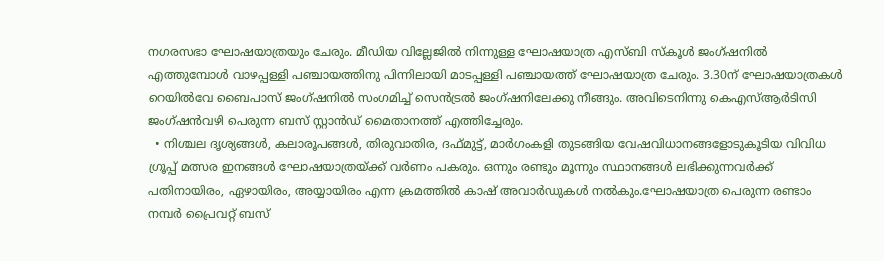നഗരസഭാ ഘോഷയാത്രയും ചേരും. മീഡിയ വില്ലേജില്‍ നിന്നുള്ള ഘോഷയാത്ര എസ്ബി സ്‌കൂള്‍ ജംഗ്ഷനില്‍ എത്തുമ്പോള്‍ വാഴപ്പള്ളി പഞ്ചായത്തിനു പിന്നിലായി മാടപ്പള്ളി പഞ്ചായത്ത് ഘോഷയാത്ര ചേരും. 3.30ന് ഘോഷയാത്രകള്‍ റെയില്‍വേ ബൈപാസ് ജംഗ്ഷനില്‍ സംഗമിച്ച് സെന്‍ട്രല്‍ ജംഗ്ഷനിലേക്കു നീങ്ങും. അവിടെനിന്നു കെഎസ്ആര്‍ടിസി ജംഗ്ഷന്‍വഴി പെരുന്ന ബസ് സ്റ്റാന്‍ഡ് മൈതാനത്ത് എത്തിച്ചേരും.
  • നിശ്ചല ദൃശ്യങ്ങള്‍, കലാരൂപങ്ങള്‍, തിരുവാതിര, ദഫ്മുട്ട്, മാര്‍ഗംകളി തുടങ്ങിയ വേഷവിധാനങ്ങളോടുകൂടിയ വിവിധ ഗ്രൂപ്പ് മത്സര ഇനങ്ങള്‍ ഘോഷയാത്രയ്ക്ക് വര്‍ണം പകരും. ഒന്നും രണ്ടും മൂന്നും സ്ഥാനങ്ങള്‍ ലഭിക്കുന്നവര്‍ക്ക് പതിനായിരം, ഏഴായിരം, അയ്യായിരം എന്ന ക്രമത്തില്‍ കാഷ് അവാര്‍ഡുകള്‍ നല്‍കും.ഘോഷയാത്ര പെരുന്ന രണ്ടാം നമ്പര്‍ പ്രൈവറ്റ് ബസ്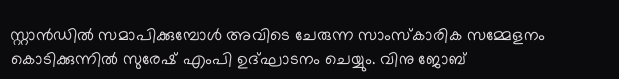സ്റ്റാന്‍ഡില്‍ സമാപിക്കുമ്പോള്‍ അവിടെ ചേരുന്ന സാംസ്‌കാരിക സമ്മേളനം കൊടിക്കുന്നില്‍ സുരേഷ് എംപി ഉദ്ഘാടനം ചെയ്യും. വിനു ജോബ്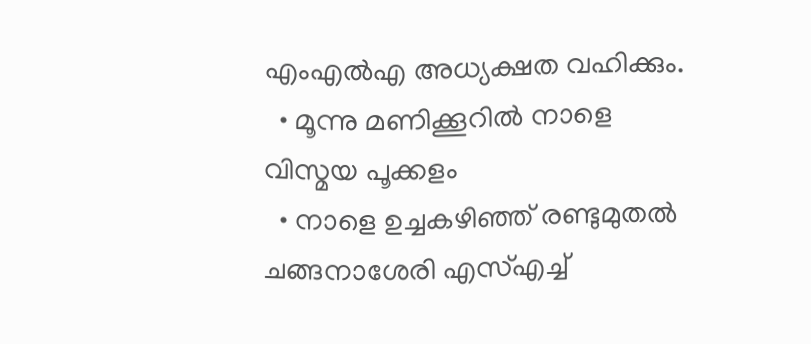എംഎല്‍എ അധ്യക്ഷത വഹിക്കും.
  • മൂന്നു മണിക്കൂറില്‍ നാളെ വിസ്മയ പൂക്കളം
  • നാളെ ഉച്ചകഴിഞ്ഞ് രണ്ടുമുതല്‍ ചങ്ങനാശേരി എസ്എച്ച്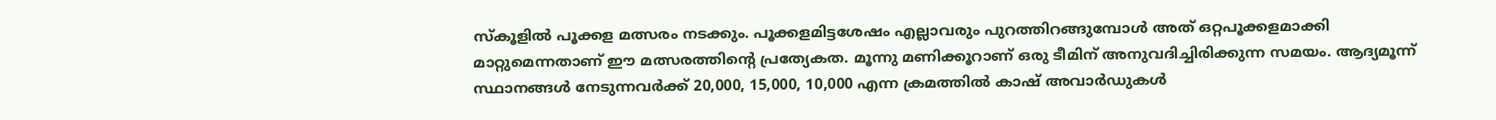സ്‌കൂളില്‍ പൂക്കള മത്സരം നടക്കും. പൂക്കളമിട്ടശേഷം എല്ലാവരും പുറത്തിറങ്ങുമ്പോള്‍ അത് ഒറ്റപൂക്കളമാക്കി മാറ്റുമെന്നതാണ് ഈ മത്സരത്തിന്‍റെ പ്രത്യേകത. മൂന്നു മണിക്കൂറാണ് ഒരു ടീമിന് അനുവദിച്ചിരിക്കുന്ന സമയം. ആദ്യമൂന്ന് സ്ഥാനങ്ങള്‍ നേടുന്നവര്‍ക്ക് 20,000, 15,000, 10,000 എന്ന ക്രമത്തില്‍ കാഷ് അവാര്‍ഡുകള്‍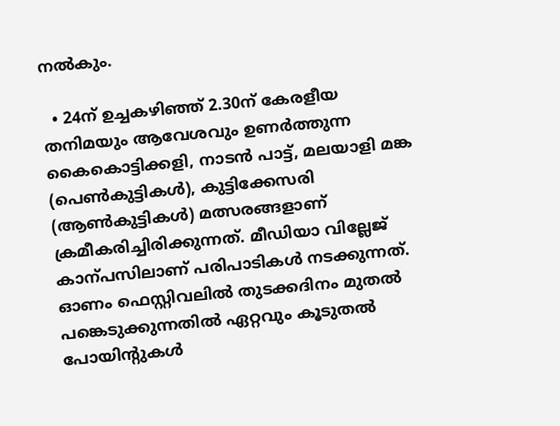നല്‍കും.

  • 24ന് ഉച്ചകഴിഞ്ഞ് 2.30ന് കേരളീയ തനിമയും ആവേശവും ഉണര്‍ത്തുന്ന കൈകൊട്ടിക്കളി, നാടന്‍ പാട്ട്, മലയാളി മങ്ക (പെണ്‍കുട്ടികൾ‍), കുട്ടിക്കേസരി (ആണ്‍കുട്ടികള്‍) മത്സരങ്ങളാണ് ക്രമീകരിച്ചിരിക്കുന്നത്. മീഡിയാ വില്ലേജ് കാന്പസിലാണ് പരിപാടികള്‍ നടക്കുന്നത്. ഓണം ഫെസ്റ്റിവലില്‍ തുടക്കദിനം മുതല്‍ പങ്കെടുക്കുന്നതില്‍ ഏറ്റവും കൂടുതല്‍ പോയിന്‍റുകൾ‍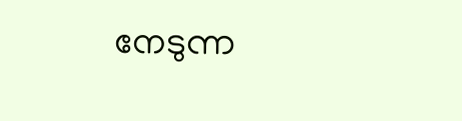നേടുന്ന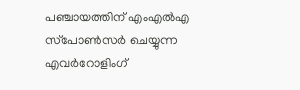പഞ്ചായത്തിന് എംഎല്‍എ സ്‌പോണ്‍സര്‍ ചെയ്യുന്ന എവർറോളിംഗ്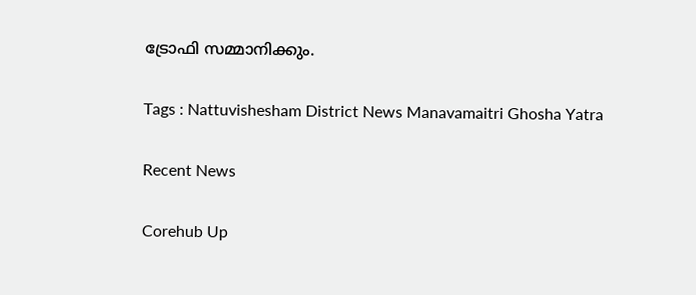ട്രോഫി സമ്മാനിക്കും.

Tags : Nattuvishesham District News Manavamaitri Ghosha Yatra

Recent News

Corehub Up